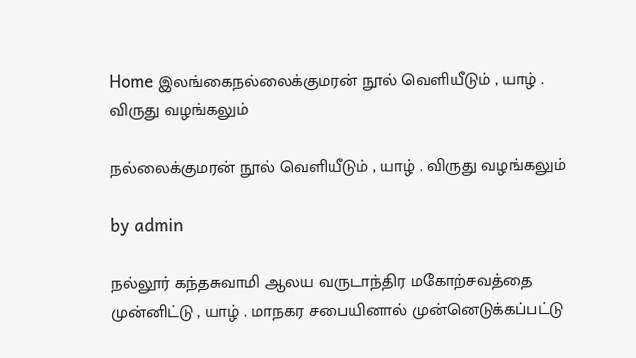Home இலங்கைநல்லைக்குமரன் நூல் வெளியீடும் , யாழ் . விருது வழங்கலும்

நல்லைக்குமரன் நூல் வெளியீடும் , யாழ் . விருது வழங்கலும்

by admin

நல்லூர் கந்தசுவாமி ஆலய வருடாந்திர மகோற்சவத்தை முன்னிட்டு , யாழ் . மாநகர சபையினால் முன்னெடுக்கப்பட்டு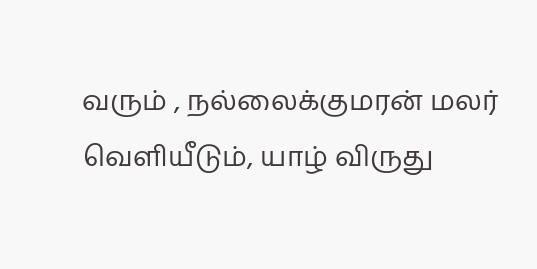வரும் , நல்லைக்குமரன் மலர் வெளியீடும், யாழ் விருது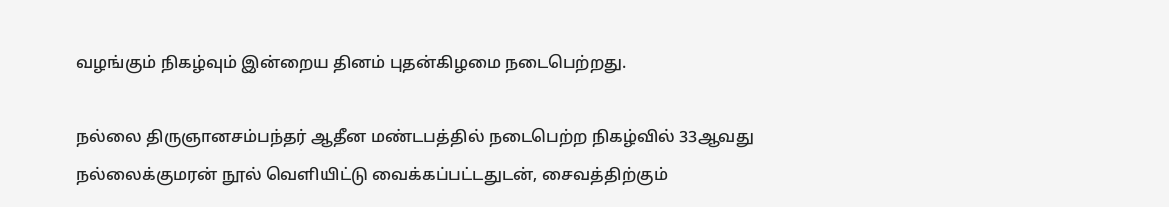வழங்கும் நிகழ்வும் இன்றைய தினம் புதன்கிழமை நடைபெற்றது.

நல்லை திருஞானசம்பந்தர் ஆதீன மண்டபத்தில் நடைபெற்ற நிகழ்வில் 33ஆவது நல்லைக்குமரன் நூல் வெளியிட்டு வைக்கப்பட்டதுடன், சைவத்திற்கும்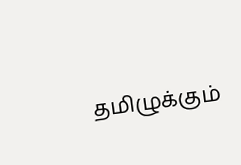தமிழுக்கும்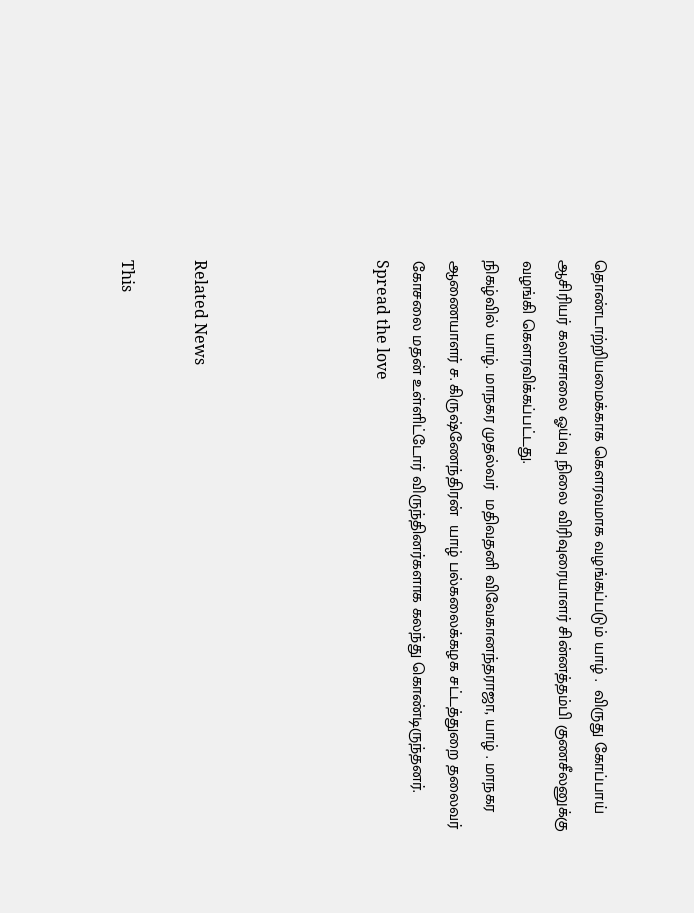தொண்டாற்றியமைக்காக கௌரவமாக வழங்கப்படும் யாழ் .  விருது கோப்பாய் ஆசிரியர் கலாசாலை ஓய்வு நிலை விரிவுரையாளர் சின்னத்தம்பி குணசீலனுக்கு வழங்கி கௌரவிக்கப்பட்டது.
நிகழ்வில் யாழ். மாநகர முதல்வர்  மதிவதனி விவேகானந்தராஜா, யாழ் . மாநகர ஆணையாளர் ச. கிருஷ்ணேந்திரன்  யாழ் பல்கலைக்கழக சட்டத்துறை தலைவர் கோசலை மதன் உள்ளிட்டோர் விருந்தினர்களாக கலந்து கொண்டிருந்தனர்.
Spread the love




Related News

This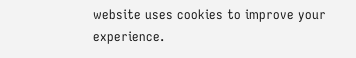website uses cookies to improve your experience.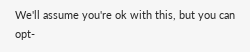We'll assume you're ok with this, but you can opt-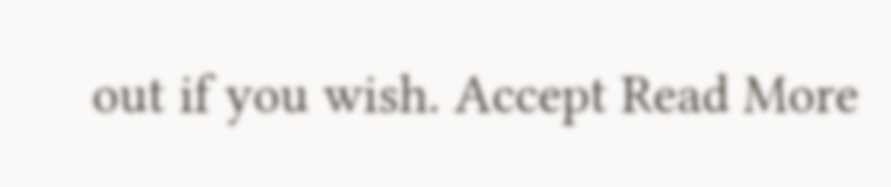out if you wish. Accept Read More